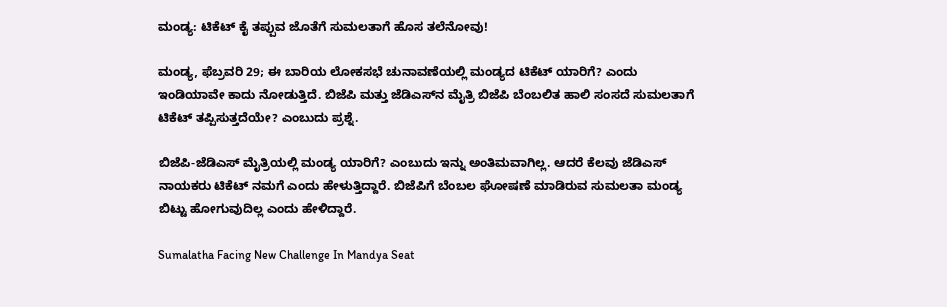ಮಂಡ್ಯ: ಟಿಕೆಟ್ ಕೈ ತಪ್ಪುವ ಜೊತೆಗೆ ಸುಮಲತಾಗೆ ಹೊಸ ತಲೆನೋವು!

ಮಂಡ್ಯ, ಫೆಬ್ರವರಿ 29; ಈ ಬಾರಿಯ ಲೋಕಸಭೆ ಚುನಾವಣೆಯಲ್ಲಿ ಮಂಡ್ಯದ ಟಿಕೆಟ್ ಯಾರಿಗೆ? ಎಂದು ಇಂಡಿಯಾವೇ ಕಾದು ನೋಡುತ್ತಿದೆ. ಬಿಜೆಪಿ ಮತ್ತು ಜೆಡಿಎಸ್‌ನ ಮೈತ್ರಿ ಬಿಜೆಪಿ ಬೆಂಬಲಿತ ಹಾಲಿ ಸಂಸದೆ ಸುಮಲತಾಗೆ ಟಿಕೆಟ್ ತಪ್ಪಿಸುತ್ತದೆಯೇ? ಎಂಬುದು ಪ್ರಶ್ನೆ.

ಬಿಜೆಪಿ-ಜೆಡಿಎಸ್ ಮೈತ್ರಿಯಲ್ಲಿ ಮಂಡ್ಯ ಯಾರಿಗೆ? ಎಂಬುದು ಇನ್ನು ಅಂತಿಮವಾಗಿಲ್ಲ. ಆದರೆ ಕೆಲವು ಜೆಡಿಎಸ್ ನಾಯಕರು ಟಿಕೆಟ್ ನಮಗೆ ಎಂದು ಹೇಳುತ್ತಿದ್ದಾರೆ. ಬಿಜೆಪಿಗೆ ಬೆಂಬಲ ಘೋಷಣೆ ಮಾಡಿರುವ ಸುಮಲತಾ ಮಂಡ್ಯ ಬಿಟ್ಟು ಹೋಗುವುದಿಲ್ಲ ಎಂದು ಹೇಳಿದ್ದಾರೆ.

Sumalatha Facing New Challenge In Mandya Seat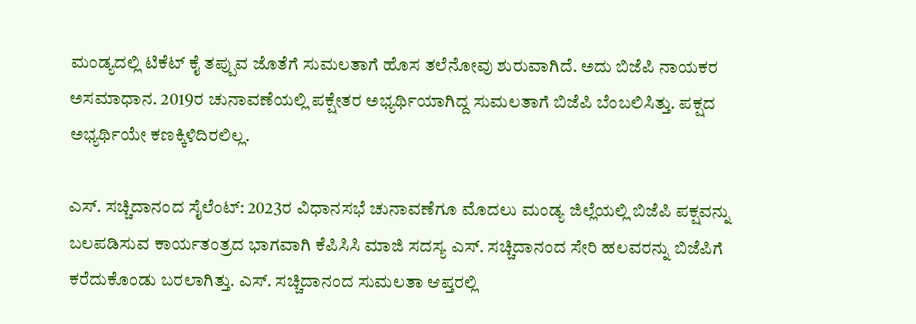ಮಂಡ್ಯದಲ್ಲಿ ಟಿಕೆಟ್ ಕೈ ತಪ್ಪುವ ಜೊತೆಗೆ ಸುಮಲತಾಗೆ ಹೊಸ ತಲೆನೋವು ಶುರುವಾಗಿದೆ. ಅದು ಬಿಜೆಪಿ ನಾಯಕರ ಅಸಮಾಧಾನ. 2019ರ ಚುನಾವಣೆಯಲ್ಲಿ ಪಕ್ಷೇತರ ಅಭ್ಯರ್ಥಿಯಾಗಿದ್ದ ಸುಮಲತಾಗೆ ಬಿಜೆಪಿ ಬೆಂಬಲಿಸಿತ್ತು. ಪಕ್ಷದ ಅಭ್ಯರ್ಥಿಯೇ ಕಣಕ್ಕಿಳಿದಿರಲಿಲ್ಲ.

ಎಸ್. ಸಚ್ಚಿದಾನಂದ ಸೈಲೆಂಟ್: 2023ರ ವಿಧಾನಸಭೆ ಚುನಾವಣೆಗೂ ಮೊದಲು ಮಂಡ್ಯ ಜಿಲ್ಲೆಯಲ್ಲಿ ಬಿಜೆಪಿ ಪಕ್ಷವನ್ನು ಬಲಪಡಿಸುವ ಕಾರ್ಯತಂತ್ರದ ಭಾಗವಾಗಿ ಕೆಪಿಸಿಸಿ ಮಾಜಿ ಸದಸ್ಯ ಎಸ್‌. ಸಚ್ಚಿದಾನಂದ ಸೇರಿ ಹಲವರನ್ನು ಬಿಜೆಪಿಗೆ ಕರೆದುಕೊಂಡು ಬರಲಾಗಿತ್ತು. ಎಸ್. ಸಚ್ಚಿದಾನಂದ ಸುಮಲತಾ ಆಪ್ತರಲ್ಲಿ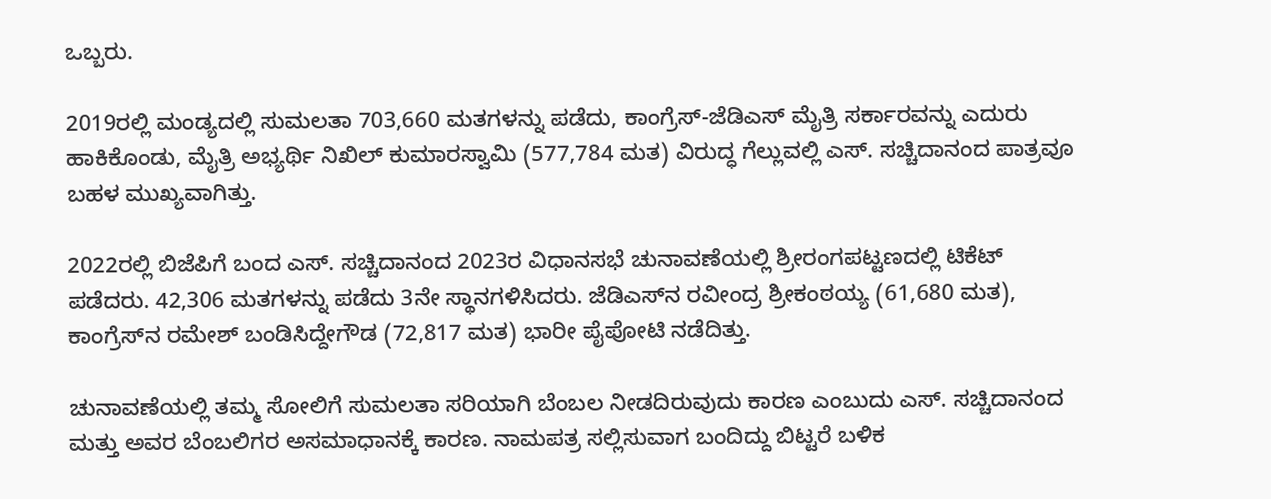ಒಬ್ಬರು.

2019ರಲ್ಲಿ ಮಂಡ್ಯದಲ್ಲಿ ಸುಮಲತಾ 703,660 ಮತಗಳನ್ನು ಪಡೆದು, ಕಾಂಗ್ರೆಸ್-ಜೆಡಿಎಸ್ ಮೈತ್ರಿ ಸರ್ಕಾರವನ್ನು ಎದುರು ಹಾಕಿಕೊಂಡು, ಮೈತ್ರಿ ಅಭ್ಯರ್ಥಿ ನಿಖಿಲ್ ಕುಮಾರಸ್ವಾಮಿ (577,784 ಮತ) ವಿರುದ್ಧ ಗೆಲ್ಲುವಲ್ಲಿ ಎಸ್. ಸಚ್ಚಿದಾನಂದ ಪಾತ್ರವೂ ಬಹಳ ಮುಖ್ಯವಾಗಿತ್ತು.

2022ರಲ್ಲಿ ಬಿಜೆಪಿಗೆ ಬಂದ ಎಸ್‌. ಸಚ್ಚಿದಾನಂದ 2023ರ ವಿಧಾನಸಭೆ ಚುನಾವಣೆಯಲ್ಲಿ ಶ್ರೀರಂಗಪಟ್ಟಣದಲ್ಲಿ ಟಿಕೆಟ್ ಪಡೆದರು. 42,306 ಮತಗಳನ್ನು ಪಡೆದು 3ನೇ ಸ್ಥಾನಗಳಿಸಿದರು. ಜೆಡಿಎಸ್‌ನ ರವೀಂದ್ರ ಶ್ರೀಕಂಠಯ್ಯ (61,680 ಮತ), ಕಾಂಗ್ರೆಸ್‌ನ ರಮೇಶ್ ಬಂಡಿಸಿದ್ದೇಗೌಡ (72,817 ಮತ) ಭಾರೀ ಪೈಪೋಟಿ ನಡೆದಿತ್ತು.

ಚುನಾವಣೆಯಲ್ಲಿ ತಮ್ಮ ಸೋಲಿಗೆ ಸುಮಲತಾ ಸರಿಯಾಗಿ ಬೆಂಬಲ ನೀಡದಿರುವುದು ಕಾರಣ ಎಂಬುದು ಎಸ್‌. ಸಚ್ಚಿದಾನಂದ ಮತ್ತು ಅವರ ಬೆಂಬಲಿಗರ ಅಸಮಾಧಾನಕ್ಕೆ ಕಾರಣ. ನಾಮಪತ್ರ ಸಲ್ಲಿಸುವಾಗ ಬಂದಿದ್ದು ಬಿಟ್ಟರೆ ಬಳಿಕ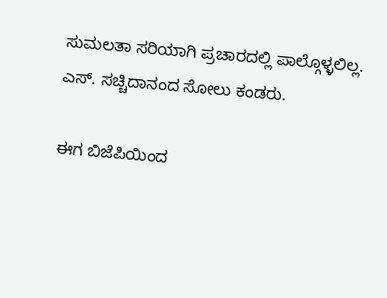ಸುಮಲತಾ ಸರಿಯಾಗಿ ಪ್ರಚಾರದಲ್ಲಿ ಪಾಲ್ಗೊಳ್ಳಲಿಲ್ಲ. ಎಸ್‌. ಸಚ್ಚಿದಾನಂದ ಸೋಲು ಕಂಡರು.

ಈಗ ಬಿಜೆಪಿಯಿಂದ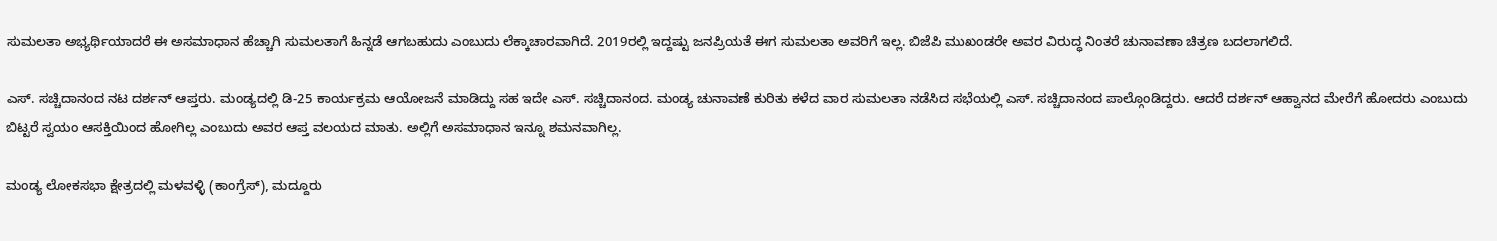ಸುಮಲತಾ ಅಭ್ಯರ್ಥಿಯಾದರೆ ಈ ಅಸಮಾಧಾನ ಹೆಚ್ಚಾಗಿ ಸುಮಲತಾಗೆ ಹಿನ್ನಡೆ ಆಗಬಹುದು ಎಂಬುದು ಲೆಕ್ಕಾಚಾರವಾಗಿದೆ. 2019ರಲ್ಲಿ ಇದ್ದಷ್ಟು ಜನಪ್ರಿಯತೆ ಈಗ ಸುಮಲತಾ ಅವರಿಗೆ ಇಲ್ಲ. ಬಿಜೆಪಿ ಮುಖಂಡರೇ ಅವರ ವಿರುದ್ಧ ನಿಂತರೆ ಚುನಾವಣಾ ಚಿತ್ರಣ ಬದಲಾಗಲಿದೆ.

ಎಸ್‌. ಸಚ್ಚಿದಾನಂದ ನಟ ದರ್ಶನ್ ಆಪ್ತರು. ಮಂಡ್ಯದಲ್ಲಿ ಡಿ-25 ಕಾರ್ಯಕ್ರಮ ಆಯೋಜನೆ ಮಾಡಿದ್ದು ಸಹ ಇದೇ ಎಸ್‌. ಸಚ್ಚಿದಾನಂದ. ಮಂಡ್ಯ ಚುನಾವಣೆ ಕುರಿತು ಕಳೆದ ವಾರ ಸುಮಲತಾ ನಡೆಸಿದ ಸಭೆಯಲ್ಲಿ ಎಸ್‌. ಸಚ್ಚಿದಾನಂದ ಪಾಲ್ಗೊಂಡಿದ್ದರು. ಆದರೆ ದರ್ಶನ್ ಆಹ್ವಾನದ ಮೇರೆಗೆ ಹೋದರು ಎಂಬುದು ಬಿಟ್ಟರೆ ಸ್ವಯಂ ಆಸಕ್ತಿಯಿಂದ ಹೋಗಿಲ್ಲ ಎಂಬುದು ಅವರ ಆಪ್ತ ವಲಯದ ಮಾತು. ಅಲ್ಲಿಗೆ ಅಸಮಾಧಾನ ಇನ್ನೂ ಶಮನವಾಗಿಲ್ಲ.

ಮಂಡ್ಯ ಲೋಕಸಭಾ ಕ್ಷೇತ್ರದಲ್ಲಿ ಮಳವಳ್ಳಿ (ಕಾಂಗ್ರೆಸ್), ಮದ್ದೂರು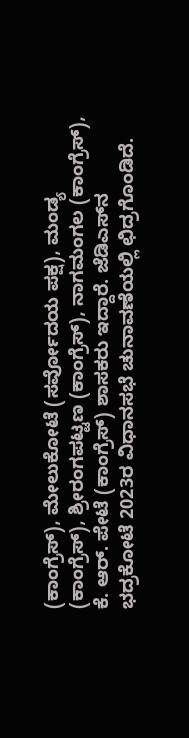(ಕಾಂಗ್ರೆಸ್), ಮೇಲುಕೋಟೆ (ಸರ್ವೋದಯ ಪಕ್ಷ), ಮಂಡ್ಯ (ಕಾಂಗ್ರೆಸ್), ಶ್ರೀರಂಗಪಟ್ಟಣ (ಕಾಂಗ್ರೆಸ್), ನಾಗಮಂಗಲ (ಕಾಂಗ್ರೆಸ್), ಕೆ. ಆರ್. ಪೇಟೆ (ಕಾಂಗ್ರೆಸ್) ಶಾಸಕರು ಇದ್ದಾರೆ. ಜೆಡಿಎಸ್‌ನ ಭದ್ರಕೋಟೆ 2023ರ ವಿಧಾನಸಭೆ ಚುನಾವಣೆಯಲ್ಲಿ ಛಿದ್ರಗೊಂಡಿದೆ.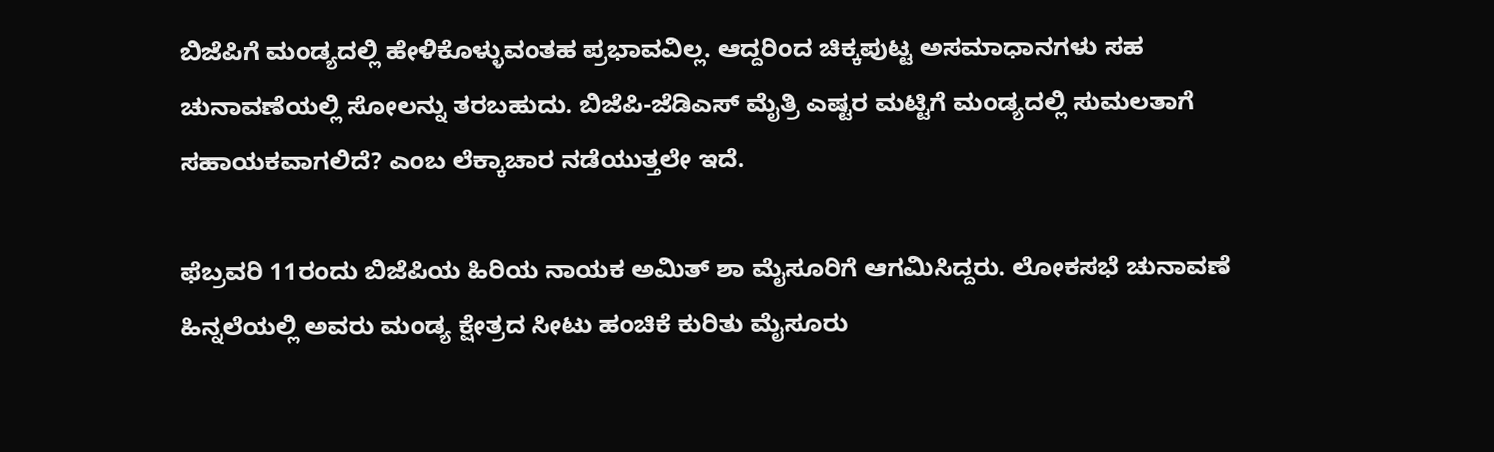ಬಿಜೆಪಿಗೆ ಮಂಡ್ಯದಲ್ಲಿ ಹೇಳಿಕೊಳ್ಳುವಂತಹ ಪ್ರಭಾವವಿಲ್ಲ. ಆದ್ದರಿಂದ ಚಿಕ್ಕಪುಟ್ಟ ಅಸಮಾಧಾನಗಳು ಸಹ ಚುನಾವಣೆಯಲ್ಲಿ ಸೋಲನ್ನು ತರಬಹುದು. ಬಿಜೆಪಿ-ಜೆಡಿಎಸ್ ಮೈತ್ರಿ ಎಷ್ಟರ ಮಟ್ಟಿಗೆ ಮಂಡ್ಯದಲ್ಲಿ ಸುಮಲತಾಗೆ ಸಹಾಯಕವಾಗಲಿದೆ? ಎಂಬ ಲೆಕ್ಕಾಚಾರ ನಡೆಯುತ್ತಲೇ ಇದೆ.

ಫೆಬ್ರವರಿ 11ರಂದು ಬಿಜೆಪಿಯ ಹಿರಿಯ ನಾಯಕ ಅಮಿತ್ ಶಾ ಮೈಸೂರಿಗೆ ಆಗಮಿಸಿದ್ದರು. ಲೋಕಸಭೆ ಚುನಾವಣೆ ಹಿನ್ನಲೆಯಲ್ಲಿ ಅವರು ಮಂಡ್ಯ ಕ್ಷೇತ್ರದ ಸೀಟು ಹಂಚಿಕೆ ಕುರಿತು ಮೈಸೂರು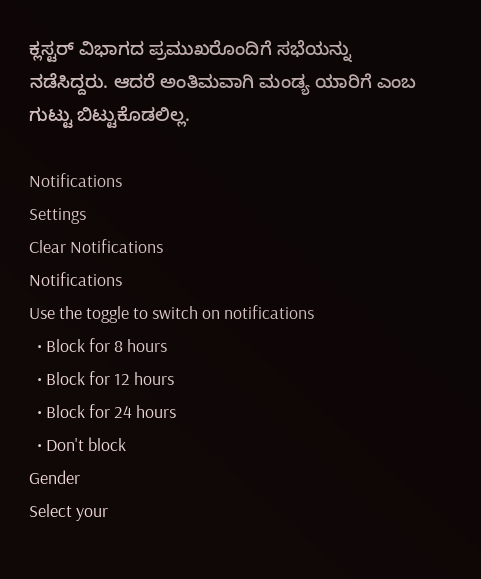ಕ್ಲಸ್ಟರ್ ವಿಭಾಗದ ಪ್ರಮುಖರೊಂದಿಗೆ ಸಭೆಯನ್ನು ನಡೆಸಿದ್ದರು. ಆದರೆ ಅಂತಿಮವಾಗಿ ಮಂಡ್ಯ ಯಾರಿಗೆ ಎಂಬ ಗುಟ್ಟು ಬಿಟ್ಟುಕೊಡಲಿಲ್ಲ.

Notifications
Settings
Clear Notifications
Notifications
Use the toggle to switch on notifications
  • Block for 8 hours
  • Block for 12 hours
  • Block for 24 hours
  • Don't block
Gender
Select your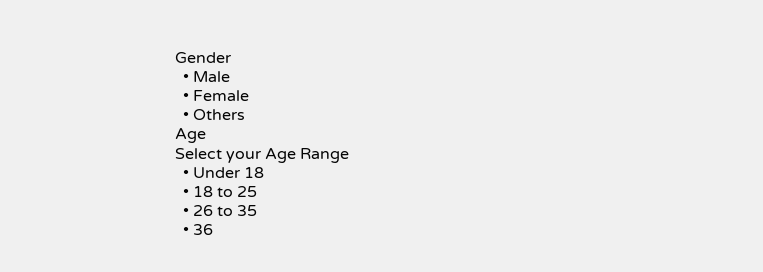Gender
  • Male
  • Female
  • Others
Age
Select your Age Range
  • Under 18
  • 18 to 25
  • 26 to 35
  • 36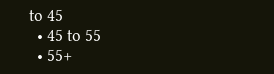to 45
  • 45 to 55
  • 55+